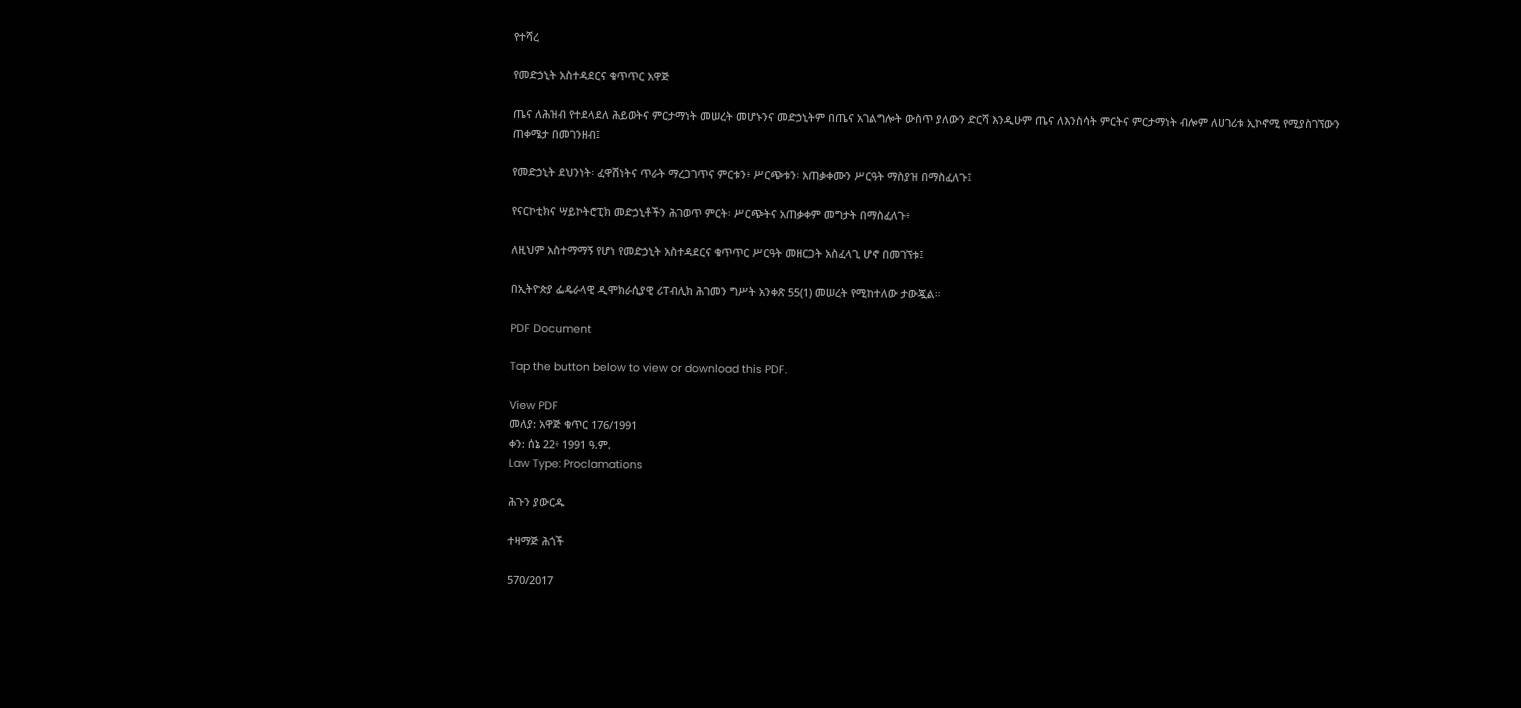የተሻረ

የመድኃኒት አስተዳደርና ቁጥጥር አዋጅ

ጤና ለሕዝብ የተደላደለ ሕይወትና ምርታማነት መሠረት መሆኑንና መድኃኒትም በጤና አገልግሎት ውስጥ ያለውን ድርሻ እንዲሁም ጤና ለእንስሳት ምርትና ምርታማነት ብሎም ለሀገሪቱ ኢኮኖሚ የሚያስገኘውን ጠቀሜታ በመገንዘብ፤

የመድኃኒት ደህንነት፡ ፈዋሽነትና ጥራት ማረጋገጥና ምርቱን፥ ሥርጭቱን፡ አጠቃቀሙን ሥርዓት ማስያዝ በማስፈለጉ፤

የናርኮቲክና ሣይኮትሮፒክ መድኃኒቶችን ሕገወጥ ምርት፡ ሥርጭትና አጠቃቀም መግታት በማስፈለጉ፥

ለዚህም አስተማማኝ የሆነ የመድኃኒት አስተዳደርና ቁጥጥር ሥርዓት መዘርጋት አስፈላጊ ሆኖ በመገኘቱ፤

በኢትዮጵያ ፌዴራላዊ ዲሞክራሲያዊ ሪፐብሊክ ሕገመን ግሥት አንቀጽ 55(1) መሠረት የሚከተለው ታውጇል።

PDF Document

Tap the button below to view or download this PDF.

View PDF
መለያ: አዋጅ ቁጥር 176/1991
ቀን: ሰኔ 22፥ 1991 ዓ.ም.
Law Type: Proclamations

ሕጉን ያውርዱ

ተዛማጅ ሕጎች

570/2017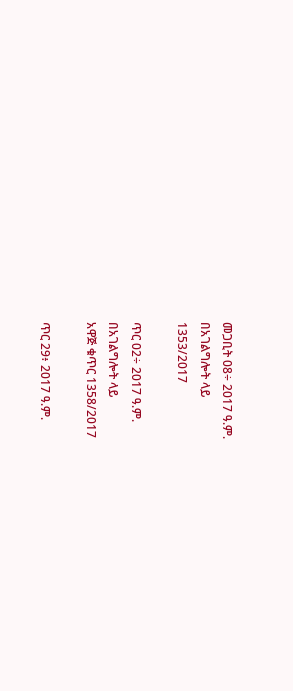መጋቢት 08÷ 2017 ዓ.ም.
በአገልግሎት ላይ
1353/2017

ጥር 02÷ 2017 ዓ.ም.
በአገልግሎት ላይ
አዋጅ ቁጥር 1358/2017

ጥር 29፥ 2017 ዓ.ም.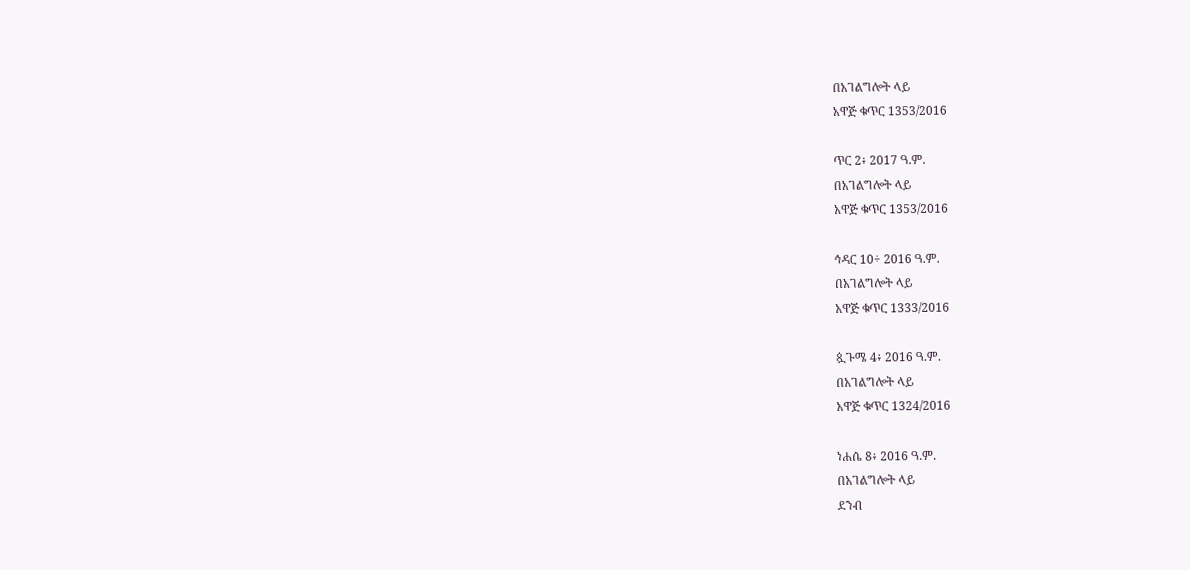በአገልግሎት ላይ
አዋጅ ቁጥር 1353/2016

ጥር 2፥ 2017 ዓ.ም.
በአገልግሎት ላይ
አዋጅ ቁጥር 1353/2016

ኅዳር 10÷ 2016 ዓ.ም.
በአገልግሎት ላይ
አዋጅ ቁጥር 1333/2016

ጷጉሜ 4፥ 2016 ዓ.ም.
በአገልግሎት ላይ
አዋጅ ቁጥር 1324/2016

ነሐሴ 8፥ 2016 ዓ.ም.
በአገልግሎት ላይ
ደንብ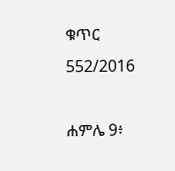ቁጥር 552/2016

ሐምሌ 9፥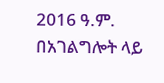2016 ዓ.ም.
በአገልግሎት ላይ